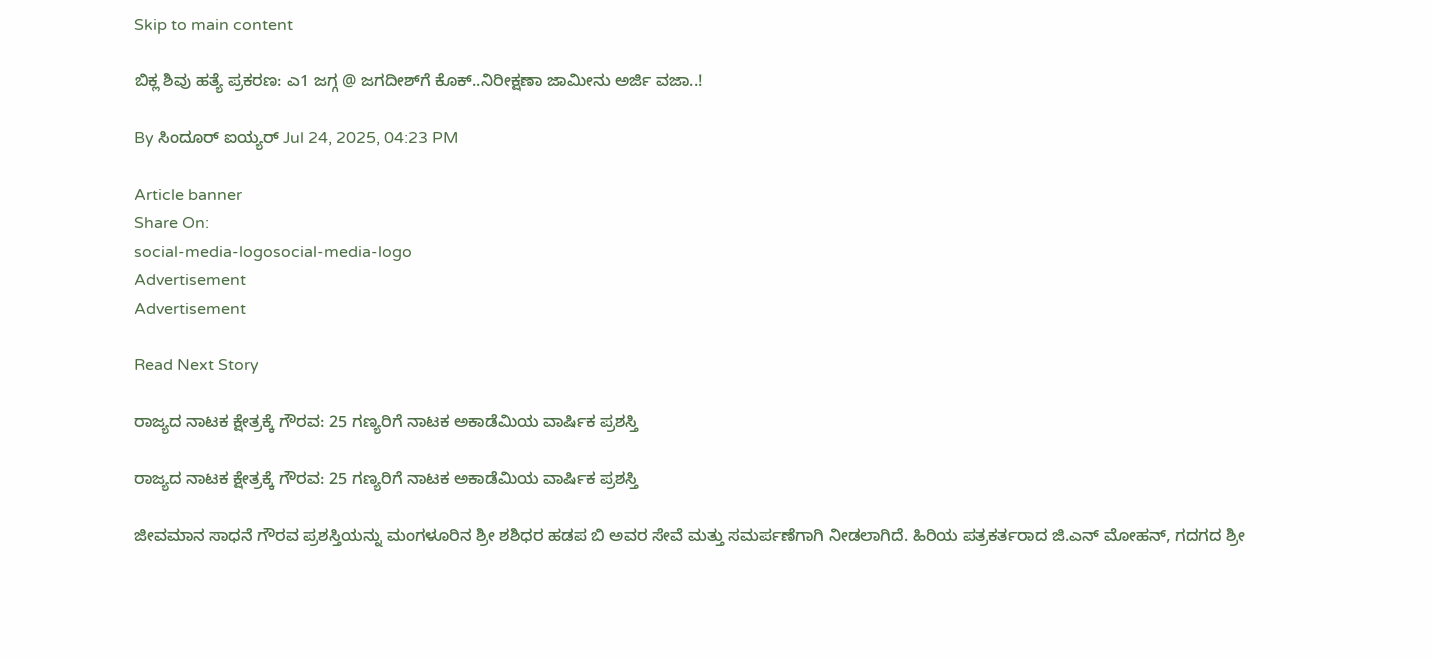Skip to main content

ಬಿಕ್ಲ ಶಿವು ಹತ್ಯೆ ಪ್ರಕರಣ: ಎ1 ಜಗ್ಗ @ ಜಗದೀಶ್‌ಗೆ ಕೊಕ್..ನಿರೀಕ್ಷಣಾ ಜಾಮೀನು ಅರ್ಜಿ ವಜಾ..!

By ಸಿಂದೂರ್‌ ಐಯ್ಯರ್ Jul 24, 2025, 04:23 PM

Article banner
Share On:
social-media-logosocial-media-logo
Advertisement
Advertisement

Read Next Story

ರಾಜ್ಯದ ನಾಟಕ ಕ್ಷೇತ್ರಕ್ಕೆ ಗೌರವ: 25 ಗಣ್ಯರಿಗೆ ನಾಟಕ ಅಕಾಡೆಮಿಯ ವಾರ್ಷಿಕ ಪ್ರಶಸ್ತಿ

ರಾಜ್ಯದ ನಾಟಕ ಕ್ಷೇತ್ರಕ್ಕೆ ಗೌರವ: 25 ಗಣ್ಯರಿಗೆ ನಾಟಕ ಅಕಾಡೆಮಿಯ ವಾರ್ಷಿಕ ಪ್ರಶಸ್ತಿ

ಜೀವಮಾನ ಸಾಧನೆ ಗೌರವ ಪ್ರಶಸ್ತಿಯನ್ನು ಮಂಗಳೂರಿನ ಶ್ರೀ ಶಶಿಧರ ಹಡಪ ಬಿ ಅವರ ಸೇವೆ ಮತ್ತು ಸಮರ್ಪಣೆಗಾಗಿ ನೀಡಲಾಗಿದೆ. ಹಿರಿಯ ಪತ್ರಕರ್ತರಾದ ಜಿ.ಎನ್ ಮೋಹನ್, ಗದಗದ ಶ್ರೀ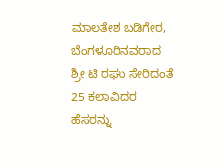ಮಾಲತೇಶ ಬಡಿಗೇರ, ಬೆಂಗಳೂರಿನವರಾದ ಶ್ರೀ ಟಿ ರಘು ಸೇರಿದಂತೆ 25 ಕಲಾವಿದರ ಹೆಸರನ್ನು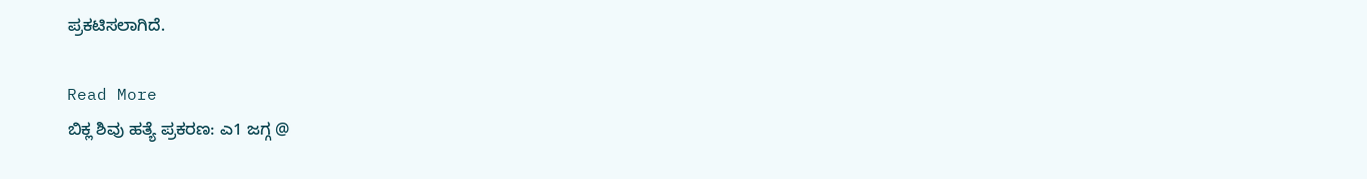ಪ್ರಕಟಿಸಲಾಗಿದೆ.

Read More
ಬಿಕ್ಲ ಶಿವು ಹತ್ಯೆ ಪ್ರಕರಣ: ಎ1 ಜಗ್ಗ @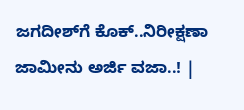ಜಗದೀಶ್‌ಗೆ ಕೊಕ್..ನಿರೀಕ್ಷಣಾ ಜಾಮೀನು ಅರ್ಜಿ ವಜಾ..! |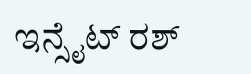ಇನ್ಸೈಟ್ ರಶ್